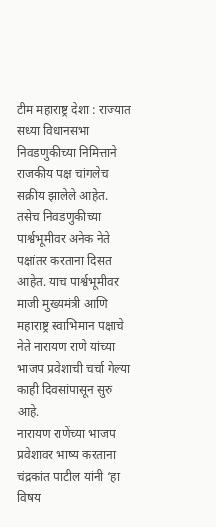टीम महाराष्ट्र देशा : राज्यात सध्या विधानसभा निवडणुकीच्या निमित्ताने राजकीय पक्ष चांगलेच सक्रीय झालेले आहेत. तसेच निवडणुकीच्या पार्श्वभूमीवर अनेक नेते पक्षांतर करताना दिसत आहेत. याच पार्श्वभूमीवर माजी मुख्यमंत्री आणि महाराष्ट्र स्वाभिमान पक्षाचे नेते नारायण राणे यांच्या भाजप प्रवेशाची चर्चा गेल्या काही दिवसांपासून सुरु आहे.
नारायण राणेंच्या भाजप प्रवेशावर भाष्य करताना चंद्रकांत पाटील यांनी ‘हा विषय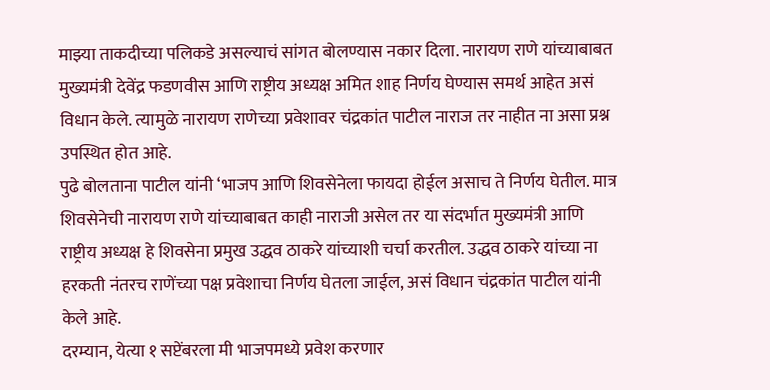माझ्या ताकदीच्या पलिकडे असल्याचं सांगत बोलण्यास नकार दिला. नारायण राणे यांच्याबाबत मुख्यमंत्री देवेंद्र फडणवीस आणि राष्ट्रीय अध्यक्ष अमित शाह निर्णय घेण्यास समर्थ आहेत असं विधान केले. त्यामुळे नारायण राणेच्या प्रवेशावर चंद्रकांत पाटील नाराज तर नाहीत ना असा प्रश्न उपस्थित होत आहे.
पुढे बोलताना पाटील यांनी ‘भाजप आणि शिवसेनेला फायदा होईल असाच ते निर्णय घेतील. मात्र शिवसेनेची नारायण राणे यांच्याबाबत काही नाराजी असेल तर या संदर्भात मुख्यमंत्री आणि राष्ट्रीय अध्यक्ष हे शिवसेना प्रमुख उद्धव ठाकरे यांच्याशी चर्चा करतील. उद्धव ठाकरे यांच्या ना हरकती नंतरच राणेंच्या पक्ष प्रवेशाचा निर्णय घेतला जाईल, असं विधान चंद्रकांत पाटील यांनी केले आहे.
दरम्यान, येत्या १ सप्टेंबरला मी भाजपमध्ये प्रवेश करणार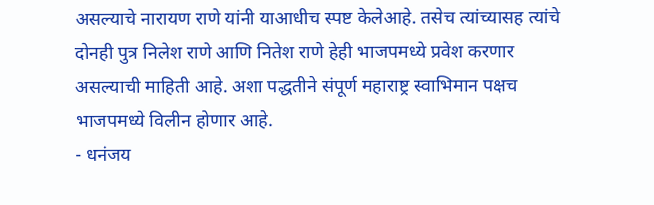असल्याचे नारायण राणे यांनी याआधीच स्पष्ट केलेआहे. तसेच त्यांच्यासह त्यांचे दोनही पुत्र निलेश राणे आणि नितेश राणे हेही भाजपमध्ये प्रवेश करणार असल्याची माहिती आहे. अशा पद्धतीने संपूर्ण महाराष्ट्र स्वाभिमान पक्षच भाजपमध्ये विलीन होणार आहे.
- धनंजय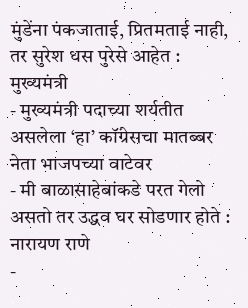मुंडेंना पंकजाताई, प्रितमताई नाही, तर सुरेश धस पुरेसे आहेत : मुख्यमंत्री
- मुख्यमंत्री पदाच्या शर्यतीत असलेला ‘हा’ कॉंग्रेसचा मातब्बर नेता भाजपच्या वाटेवर
- मी बाळासाहेबांकडे परत गेलो असतो तर उद्धव घर सोडणार होते : नारायण राणे
-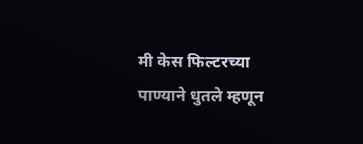मी केस फिल्टरच्या पाण्याने धुतले म्हणून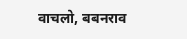वाचलो, बबनराव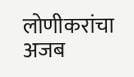लोणीकरांचा अजब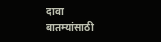दावा
बातम्यांसाठी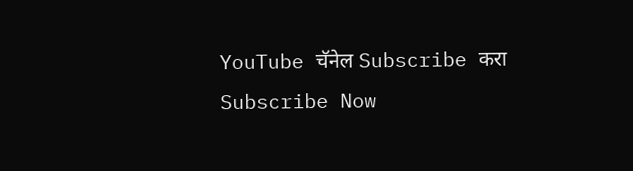YouTube चॅनेल Subscribe करा
Subscribe Now